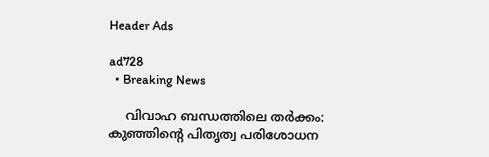Header Ads

ad728
  • Breaking News

    വിവാഹ ബന്ധത്തിലെ തർക്കം: കുഞ്ഞിന്റെ പിതൃത്വ പരിശോധന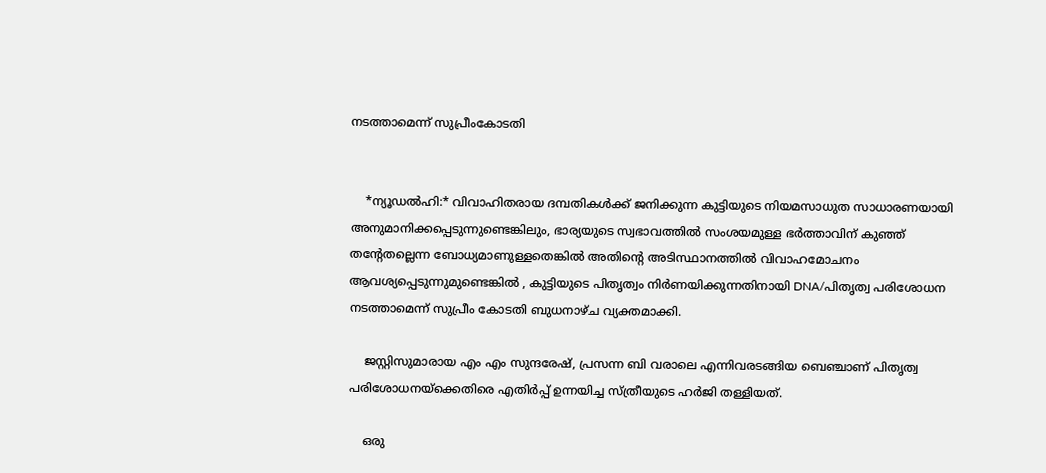നടത്താമെന്ന് സുപ്രീംകോടതി


    *ന്യൂഡൽഹി:* വിവാഹിതരായ ദമ്പതികൾക്ക് ജനിക്കുന്ന കുട്ടിയുടെ നിയമസാധുത സാധാരണയായി അനുമാനിക്കപ്പെടുന്നുണ്ടെങ്കിലും, ഭാര്യയുടെ സ്വഭാവത്തിൽ സംശയമുള്ള ഭർ‌ത്താവിന് കുഞ്ഞ് തന്റേതല്ലെന്ന ബോധ്യമാണുള്ളതെങ്കിൽ അതിന്റെ അടിസ്ഥാനത്തിൽ വിവാഹമോചനം ആവശ്യപ്പെടുന്നുമുണ്ടെങ്കിൽ , കുട്ടിയുടെ പിതൃത്വം നിർണയിക്കുന്നതിനായി DNA/പിതൃത്വ പരിശോധന നടത്താമെന്ന് സുപ്രീം കോടതി ബുധനാഴ്ച വ്യക്തമാക്കി.

    ജസ്റ്റിസുമാരായ എം എം സുന്ദരേഷ്, പ്രസന്ന ബി വരാലെ എന്നിവരടങ്ങിയ ബെഞ്ചാണ് പിതൃത്വ പരിശോധനയ്‌ക്കെതിരെ എതിർപ്പ് ഉന്നയിച്ച സ്ത്രീയുടെ ഹർജി തള്ളിയത്.

    ഒരു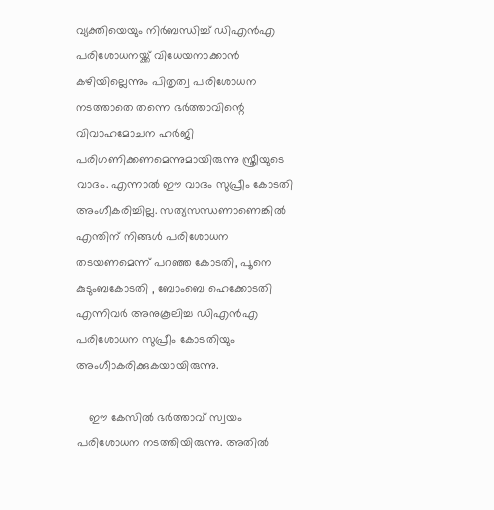വ്യക്തിയെയും നിർബന്ധിച്ച് ‍ഡിഎൻഎ പരിശോധനയ്ക്ക് വിധേയനാക്കാൻ കഴിയില്ലെന്നും പിതൃത്വ പരിശോധന നടത്താതെ തന്നെ ഭർത്താവിന്റെ വിവാഹമോചന ഹർജി പരിഗണിക്കണമെന്നുമായിരുന്നു സ്ത്രീയുടെ വാദം. എന്നാൽ ഈ വാദം സുപ്രീം കോടതി അംഗീകരിച്ചില്ല. സത്യസന്ധണാണെങ്കിൽ എന്തിന് നിങ്ങൾ പരിശോധന തടയണമെന്ന് പറഞ്ഞ കോടതി, പൂനെ കുടുംബകോടതി , ബോംബെ ഹെക്കോടതി എന്നിവർ അനുകൂലിച്ച ഡിഎൻഎ പരിശോധന സുപ്രീം കോടതിയും അംഗീാകരിക്കുകയായിരുന്നു.

    ഈ കേസിൽ ഭർത്താവ് സ്വയം പരിശോധന നടത്തിയിരുന്നു. അതിൽ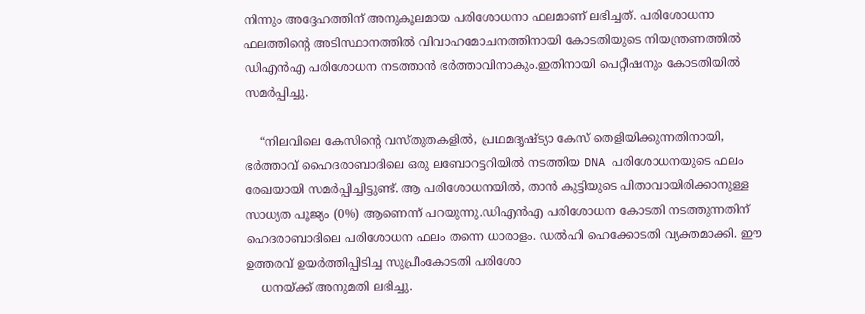നിന്നും അദ്ദേഹത്തിന് അനുകൂലമായ പരിശോധനാ ഫലമാണ് ലഭിച്ചത്. പരിശോധനാ ഫലത്തിന്റെ അടിസ്ഥാനത്തിൽ വിവാഹമോചനത്തിനായി കോടതിയുടെ നിയന്ത്രണത്തിൽ ഡിഎൻ‌എ പരിശോധന നടത്താൻ ഭർത്താവിനാകും.ഇതിനായി പെറ്റീഷനും കോടതിയിൽ സമർപ്പിച്ചു.

    “നിലവിലെ കേസിന്റെ വസ്തുതകളിൽ, പ്രഥമദൃഷ്ട്യാ കേസ് തെളിയിക്കുന്നതിനായി, ഭർത്താവ് ഹൈദരാബാദിലെ ഒരു ലബോറട്ടറിയിൽ നടത്തിയ DNA പരിശോധനയുടെ ഫലം രേഖയായി സമർപ്പിച്ചിട്ടുണ്ട്. ആ പരിശോധനയിൽ, താൻ കുട്ടിയുടെ പിതാവായിരിക്കാനുള്ള സാധ്യത പൂജ്യം (0%) ആണെന്ന് പറയുന്നു.ഡിഎൻഎ പരിശോധന കോടതി നടത്തുന്നതിന് ഹെദരാബാദിലെ പരിശോധന ഫലം തന്നെ ധാരാളം. ഡല്‍ഹി ഹെക്കോടതി വ്യക്തമാക്കി. ഈ ഉത്തരവ് ഉയർത്തിപ്പിടിച്ച സുപ്രീംകോടതി പരിശോ
    ധനയ്ക്ക് അനുമതി ലഭിച്ചു.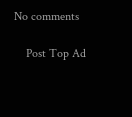No comments

    Post Top Ad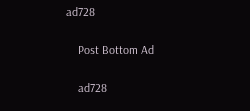ad728

    Post Bottom Ad

    ad728